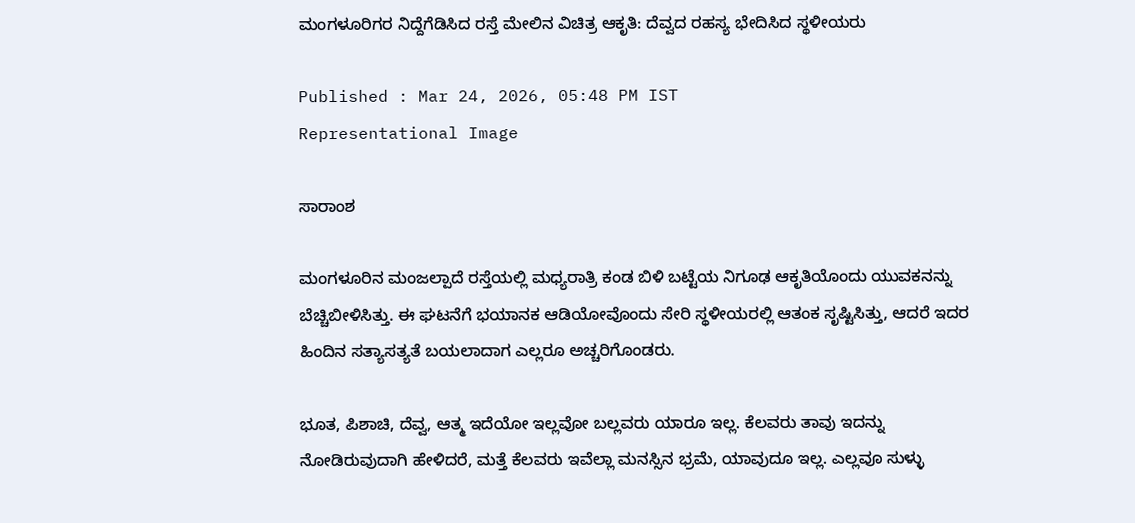ಮಂಗಳೂರಿಗರ ನಿದ್ದೆಗೆಡಿಸಿದ ರಸ್ತೆ ಮೇಲಿನ ವಿಚಿತ್ರ ಆಕೃತಿ: ದೆವ್ವದ ರಹಸ್ಯ ಭೇದಿಸಿದ ಸ್ಥಳೀಯರು

Published : Mar 24, 2026, 05:48 PM IST
Representational Image

ಸಾರಾಂಶ

ಮಂಗಳೂರಿನ ಮಂಜಲ್ಪಾದೆ ರಸ್ತೆಯಲ್ಲಿ ಮಧ್ಯರಾತ್ರಿ ಕಂಡ ಬಿಳಿ ಬಟ್ಟೆಯ ನಿಗೂಢ ಆಕೃತಿಯೊಂದು ಯುವಕನನ್ನು ಬೆಚ್ಚಿಬೀಳಿಸಿತ್ತು. ಈ ಘಟನೆಗೆ ಭಯಾನಕ ಆಡಿಯೋವೊಂದು ಸೇರಿ ಸ್ಥಳೀಯರಲ್ಲಿ ಆತಂಕ ಸೃಷ್ಟಿಸಿತ್ತು, ಆದರೆ ಇದರ ಹಿಂದಿನ ಸತ್ಯಾಸತ್ಯತೆ ಬಯಲಾದಾಗ ಎಲ್ಲರೂ ಅಚ್ಚರಿಗೊಂಡರು.

ಭೂತ, ಪಿಶಾಚಿ, ದೆವ್ವ, ಆತ್ಮ ಇದೆಯೋ ಇಲ್ಲವೋ ಬಲ್ಲವರು ಯಾರೂ ಇಲ್ಲ. ಕೆಲವರು ತಾವು ಇದನ್ನು ನೋಡಿರುವುದಾಗಿ ಹೇಳಿದರೆ, ಮತ್ತೆ ಕೆಲವರು ಇವೆಲ್ಲಾ ಮನಸ್ಸಿನ ಭ್ರಮೆ, ಯಾವುದೂ ಇಲ್ಲ. ಎಲ್ಲವೂ ಸುಳ್ಳು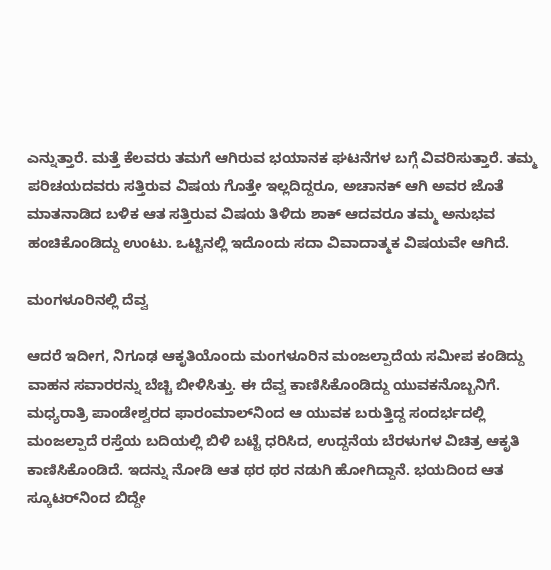ಎನ್ನುತ್ತಾರೆ. ಮತ್ತೆ ಕೆಲವರು ತಮಗೆ ಆಗಿರುವ ಭಯಾನಕ ಘಟನೆಗಳ ಬಗ್ಗೆ ವಿವರಿಸುತ್ತಾರೆ. ತಮ್ಮ ಪರಿಚಯದವರು ಸತ್ತಿರುವ ವಿಷಯ ಗೊತ್ತೇ ಇಲ್ಲದಿದ್ದರೂ, ಅಚಾನಕ್ ಆಗಿ ಅವರ ಜೊತೆ ಮಾತನಾಡಿದ ಬಳಿಕ ಆತ ಸತ್ತಿರುವ ವಿಷಯ ತಿಳಿದು ಶಾಕ್ ಆದವರೂ ತಮ್ಮ ಅನುಭವ ಹಂಚಿಕೊಂಡಿದ್ದು ಉಂಟು. ಒಟ್ಟಿನಲ್ಲಿ ಇದೊಂದು ಸದಾ ವಿವಾದಾತ್ಮಕ ವಿಷಯವೇ ಆಗಿದೆ.

ಮಂಗಳೂರಿನಲ್ಲಿ ದೆವ್ವ

ಆದರೆ ಇದೀಗ, ನಿಗೂಢ ಆಕೃತಿಯೊಂದು ಮಂಗಳೂರಿನ ಮಂಜಲ್ಪಾದೆಯ ಸಮೀಪ ಕಂಡಿದ್ದು ವಾಹನ ಸವಾರರನ್ನು ಬೆಚ್ಚಿ ಬೀಳಿಸಿತ್ತು. ಈ ದೆವ್ವ ಕಾಣಿಸಿಕೊಂಡಿದ್ದು ಯುವಕನೊಬ್ಬನಿಗೆ. ಮಧ್ಯರಾತ್ರಿ ಪಾಂಡೇಶ್ವರದ ಫಾರಂಮಾಲ್‌ನಿಂದ ಆ ಯುವಕ ಬರುತ್ತಿದ್ದ ಸಂದರ್ಭದಲ್ಲಿ ಮಂಜಲ್ಪಾದೆ ರಸ್ತೆಯ ಬದಿಯಲ್ಲಿ ಬಿಳಿ ಬಟ್ಟೆ ಧರಿಸಿದ, ಉದ್ದನೆಯ ಬೆರಳುಗಳ ವಿಚಿತ್ರ ಆಕೃತಿ ಕಾಣಿಸಿಕೊಂಡಿದೆ. ಇದನ್ನು ನೋಡಿ ಆತ ಥರ ಥರ ನಡುಗಿ ಹೋಗಿದ್ದಾನೆ. ಭಯದಿಂದ ಆತ ಸ್ಕೂಟರ್‌ನಿಂದ ಬಿದ್ದೇ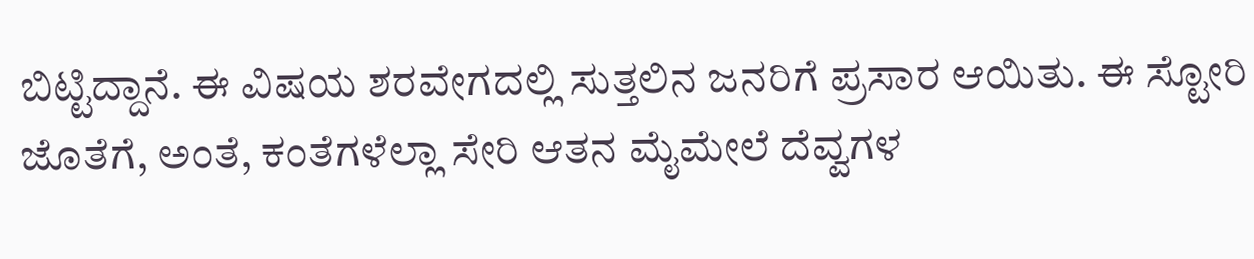ಬಿಟ್ಟಿದ್ದಾನೆ. ಈ ವಿಷಯ ಶರವೇಗದಲ್ಲಿ ಸುತ್ತಲಿನ ಜನರಿಗೆ ಪ್ರಸಾರ ಆಯಿತು. ಈ ಸ್ಟೋರಿ ಜೊತೆಗೆ, ಅಂತೆ, ಕಂತೆಗಳೆಲ್ಲಾ ಸೇರಿ ಆತನ ಮೈಮೇಲೆ ದೆವ್ವಗಳ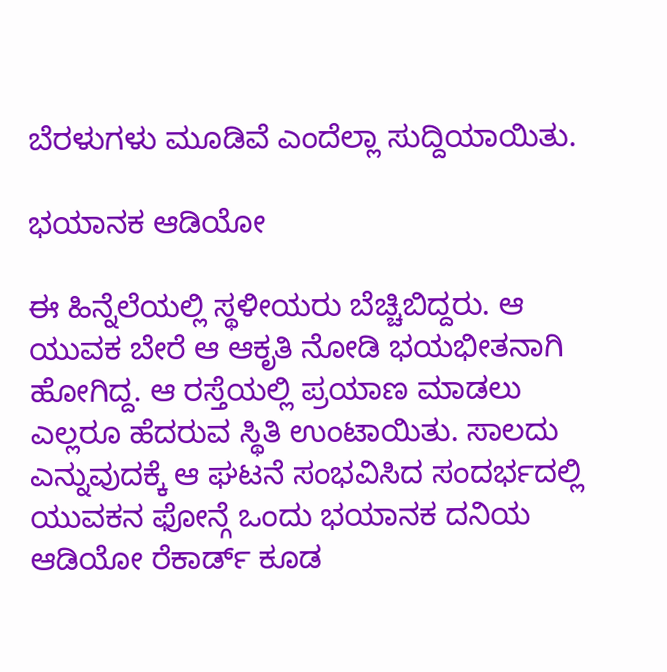ಬೆರಳುಗಳು ಮೂಡಿವೆ ಎಂದೆಲ್ಲಾ ಸುದ್ದಿಯಾಯಿತು.

ಭಯಾನಕ ಆಡಿಯೋ

ಈ ಹಿನ್ನೆಲೆಯಲ್ಲಿ ಸ್ಥಳೀಯರು ಬೆಚ್ಚಿಬಿದ್ದರು. ಆ ಯುವಕ ಬೇರೆ ಆ ಆಕೃತಿ ನೋಡಿ ಭಯಭೀತನಾಗಿ ಹೋಗಿದ್ದ. ಆ ರಸ್ತೆಯಲ್ಲಿ ಪ್ರಯಾಣ ಮಾಡಲು ಎಲ್ಲರೂ ಹೆದರುವ ಸ್ಥಿತಿ ಉಂಟಾಯಿತು. ಸಾಲದು ಎನ್ನುವುದಕ್ಕೆ ಆ ಘಟನೆ ಸಂಭವಿಸಿದ ಸಂದರ್ಭದಲ್ಲಿ ಯುವಕನ ಫೋನ್ಗೆ ಒಂದು ಭಯಾನಕ ದನಿಯ ಆಡಿಯೋ ರೆಕಾರ್ಡ್ ಕೂಡ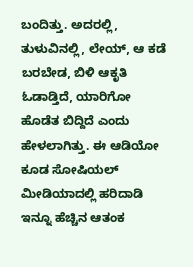ಬಂದಿತ್ತು. ಅದರಲ್ಲಿ, ತುಳುವಿನಲ್ಲಿ, ಲೇಯ್, ಆ ಕಡೆ ಬರಬೇಡ, ಬಿಳಿ ಆಕೃತಿ ಓಡಾಡ್ತಿದೆ, ಯಾರಿಗೋ ಹೊಡೆತ ಬಿದ್ದಿದೆ ಎಂದು ಹೇಳಲಾಗಿತ್ತು. ಈ ಆಡಿಯೋ ಕೂಡ ಸೋಷಿಯಲ್‌ ಮೀಡಿಯಾದಲ್ಲಿ ಹರಿದಾಡಿ ಇನ್ನೂ ಹೆಚ್ಚಿನ ಆತಂಕ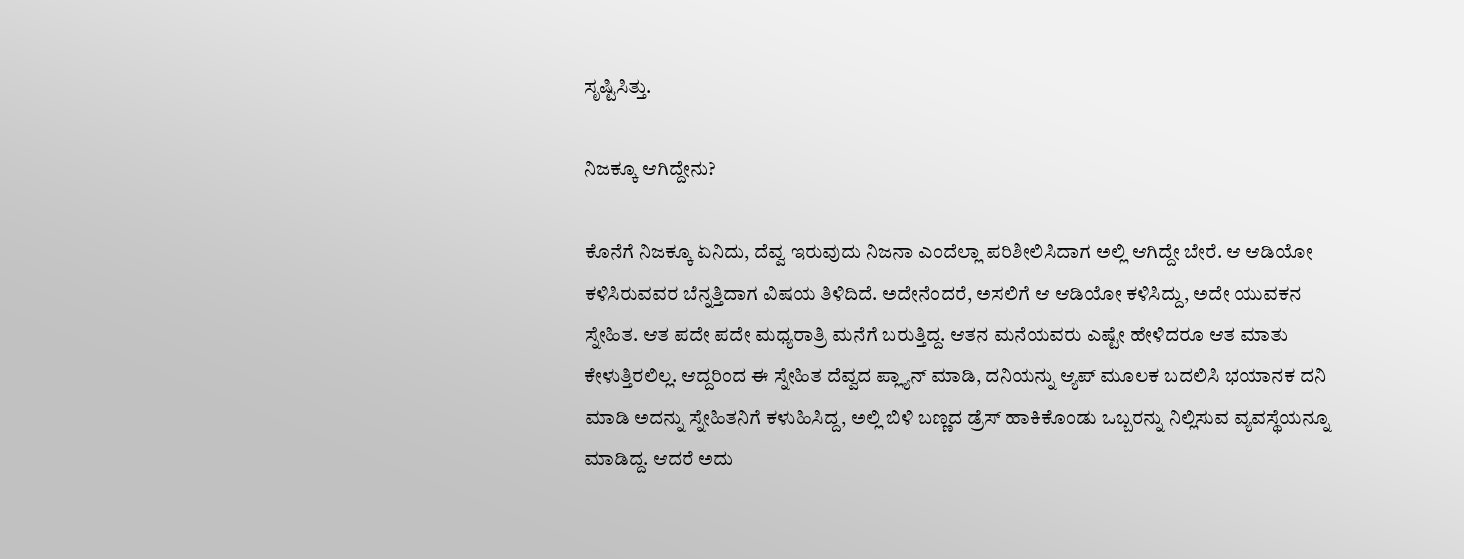ಸೃಷ್ಟಿಸಿತ್ತು.

ನಿಜಕ್ಕೂ ಆಗಿದ್ದೇನು?

ಕೊನೆಗೆ ನಿಜಕ್ಕೂ ಏನಿದು, ದೆವ್ವ ಇರುವುದು ನಿಜನಾ ಎಂದೆಲ್ಲಾ ಪರಿಶೀಲಿಸಿದಾಗ ಅಲ್ಲಿ ಆಗಿದ್ದೇ ಬೇರೆ. ಆ ಆಡಿಯೋ ಕಳಿಸಿರುವವರ ಬೆನ್ನತ್ತಿದಾಗ ವಿಷಯ ತಿಳಿದಿದೆ. ಅದೇನೆಂದರೆ, ಅಸಲಿಗೆ ಆ ಆಡಿಯೋ ಕಳಿಸಿದ್ದು, ಅದೇ ಯುವಕನ ಸ್ನೇಹಿತ. ಆತ ಪದೇ ಪದೇ ಮಧ್ಯರಾತ್ರಿ ಮನೆಗೆ ಬರುತ್ತಿದ್ದ. ಆತನ ಮನೆಯವರು ಎಷ್ಟೇ ಹೇಳಿದರೂ ಆತ ಮಾತು ಕೇಳುತ್ತಿರಲಿಲ್ಲ. ಆದ್ದರಿಂದ ಈ ಸ್ನೇಹಿತ ದೆವ್ವದ ಪ್ಲ್ಯಾನ್ ಮಾಡಿ, ದನಿಯನ್ನು ಆ್ಯಪ್ ಮೂಲಕ ಬದಲಿಸಿ ಭಯಾನಕ ದನಿ ಮಾಡಿ ಅದನ್ನು ಸ್ನೇಹಿತನಿಗೆ ಕಳುಹಿಸಿದ್ದ, ಅಲ್ಲಿ ಬಿಳಿ ಬಣ್ಣದ ಡ್ರೆಸ್ ಹಾಕಿಕೊಂಡು ಒಬ್ಬರನ್ನು ನಿಲ್ಲಿಸುವ ವ್ಯವಸ್ಥೆಯನ್ನೂ ಮಾಡಿದ್ದ. ಆದರೆ ಅದು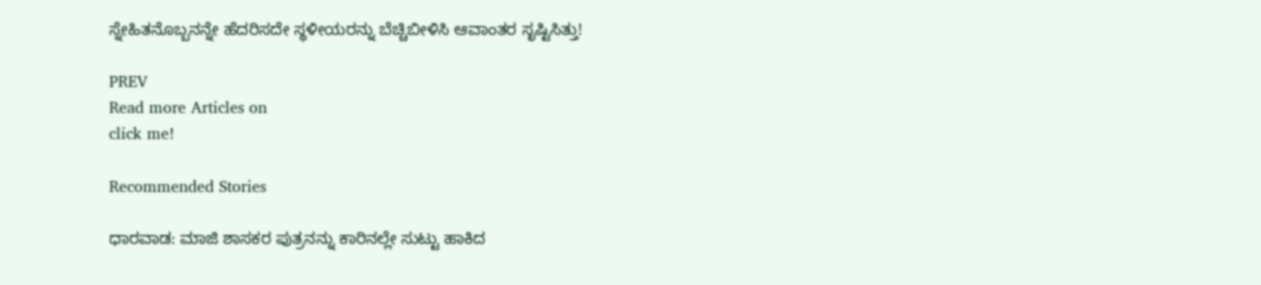ಸ್ನೇಹಿತನೊಬ್ಬನನ್ನೇ ಹೆದರಿಸದೇ ಸ್ಥಳೀಯರನ್ನು ಬೆಚ್ಚಿಬೀಳಿಸಿ ಆವಾಂತರ ಸೃಷ್ಟಿಸಿತ್ತು!

PREV
Read more Articles on
click me!

Recommended Stories

ಧಾರವಾಡ: ಮಾಜಿ ಶಾಸಕರ ಪುತ್ರನನ್ನು ಕಾರಿನಲ್ಲೇ ಸುಟ್ಟು ಹಾಕಿದ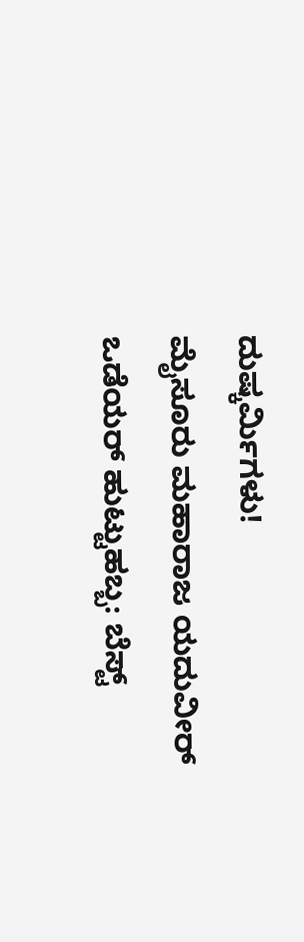ದುಷ್ಕರ್ಮಿಗಳು!
ಮೈಸೂರು ಮಹಾರಾಜ ಯದುವೀರ್ ಒಡೆಯರ್ ಹುಟ್ಟುಹಬ್ಬ: ಬೆಸ್ಟ್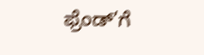ಫ್ರೆಂಡ್’ಗೆ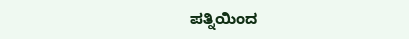ಪತ್ನಿಯಿಂದ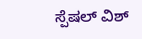ಸ್ಪೆಷಲ್ ವಿಶ್